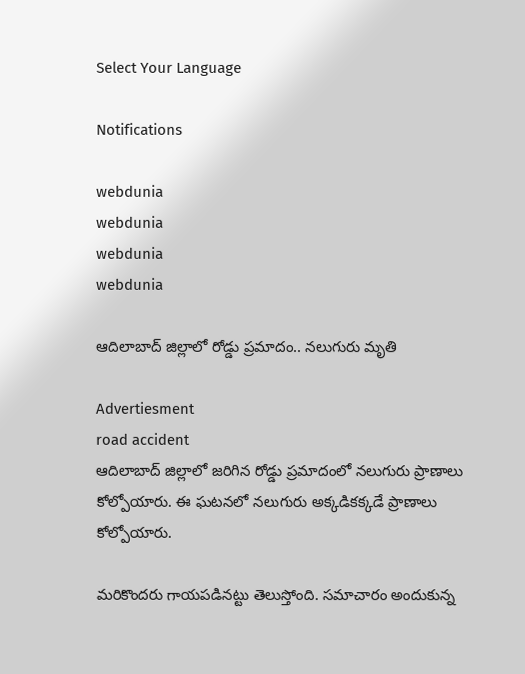Select Your Language

Notifications

webdunia
webdunia
webdunia
webdunia

ఆదిలాబాద్ జిల్లాలో రోడ్డు ప్రమాదం.. నలుగురు మృతి

Advertiesment
road accident
ఆదిలాబాద్ జిల్లాలో జరిగిన రోడ్డు ప్రమాదంలో నలుగురు ప్రాణాలు కోల్పోయారు. ఈ ఘటనలో నలుగురు అక్కడికక్కడే ప్రాణాలు కోల్పోయారు.

మరికొందరు గాయపడినట్టు తెలుస్తోంది. సమాచారం అందుకున్న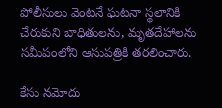పోలీసులు వెంటనే ఘటనా స్థలానికి చేరుకుని బాధితులను, మృతదేహాలను సమీపంలోని ఆసుపత్రికి తరలించారు.

కేసు నమోదు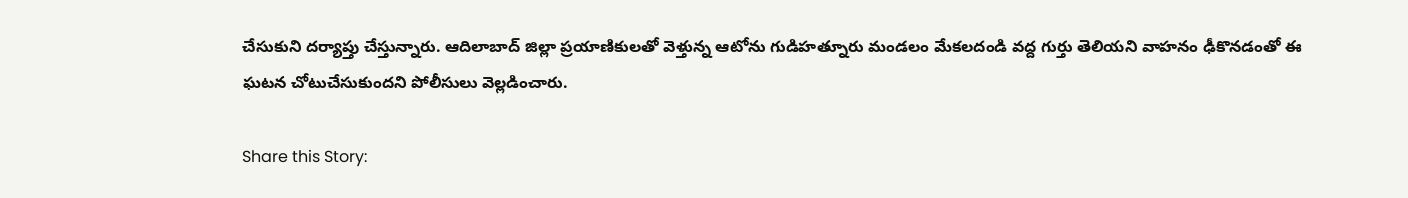చేసుకుని దర్యాప్తు చేస్తున్నారు. ఆదిలాబాద్ జిల్లా ప్రయాణికులతో వెళ్తున్న ఆటోను గుడిహత్నూరు మండలం మేకలదండి వద్ద గుర్తు తెలియని వాహనం ఢీకొనడంతో ఈ ఘటన చోటుచేసుకుందని పోలీసులు వెల్లడించారు.

Share this Story: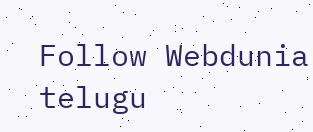Follow Webdunia telugu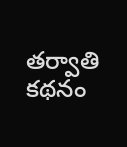తర్వాతి కథనం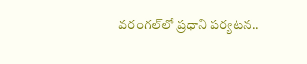వరంగల్‌లో ప్రధాని పర్యటన..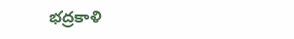భద్రకాళి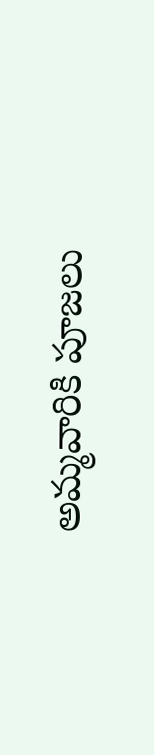అమ్మవారికి పూజలు